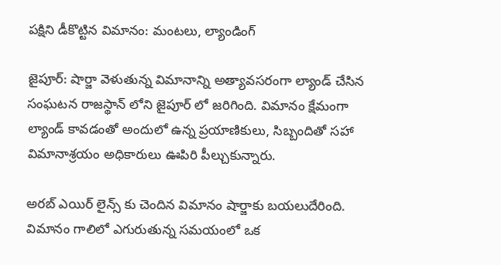పక్షిని డీకొట్టిన విమానం: మంటలు, ల్యాండింగ్

జైపూర్: షార్జా వెళుతున్న విమానాన్ని అత్యావసరంగా ల్యాండ్ చేసిన సంఘటన రాజస్థాన్ లోని జైపూర్ లో జరిగింది. విమానం క్షేమంగా ల్యాండ్ కావడంతో అందులో ఉన్న ప్రయాణికులు, సిబ్బందితో సహా విమానాశ్రయం అధికారులు ఊపిరి పీల్చుకున్నారు.

అరబ్ ఎయిర్ లైన్స్ కు చెందిన విమానం షార్జాకు బయలుదేరింది. విమానం గాలిలో ఎగురుతున్న సమయంలో ఒక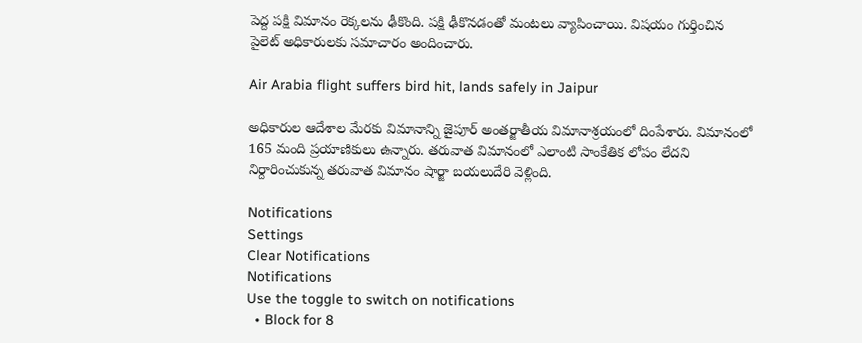పెద్ద పక్షి విమానం రెక్కలను ఢీకొంది. పక్షి ఢీకొనడంతో మంటలు వ్యాపించాయి. విషయం గుర్తించిన పైలెట్ అధికారులకు సమాచారం అందించారు.

Air Arabia flight suffers bird hit, lands safely in Jaipur

అధికారుల ఆదేశాల మేరకు విమానాన్ని జైపూర్ అంతర్జాతీయ విమానాశ్రయంలో దింపేశారు. విమానంలో 165 మంది ప్రయాణికులు ఉన్నారు. తరువాత విమానంలో ఎలాంటి సాంకేతిక లోపం లేదని నిర్దారించుకున్న తరువాత విమానం షార్జా బయలుదేరి వెళ్లింది.

Notifications
Settings
Clear Notifications
Notifications
Use the toggle to switch on notifications
  • Block for 8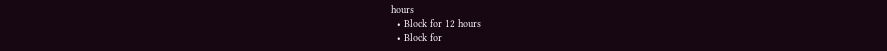hours
  • Block for 12 hours
  • Block for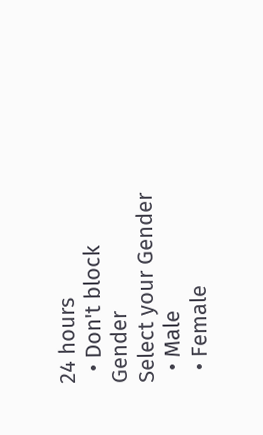24 hours
  • Don't block
Gender
Select your Gender
  • Male
  • Female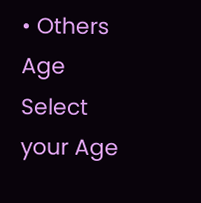• Others
Age
Select your Age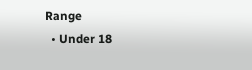Range
  • Under 18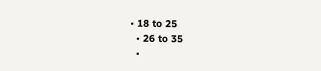• 18 to 25
  • 26 to 35
  •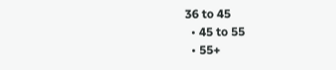36 to 45
  • 45 to 55
  • 55+